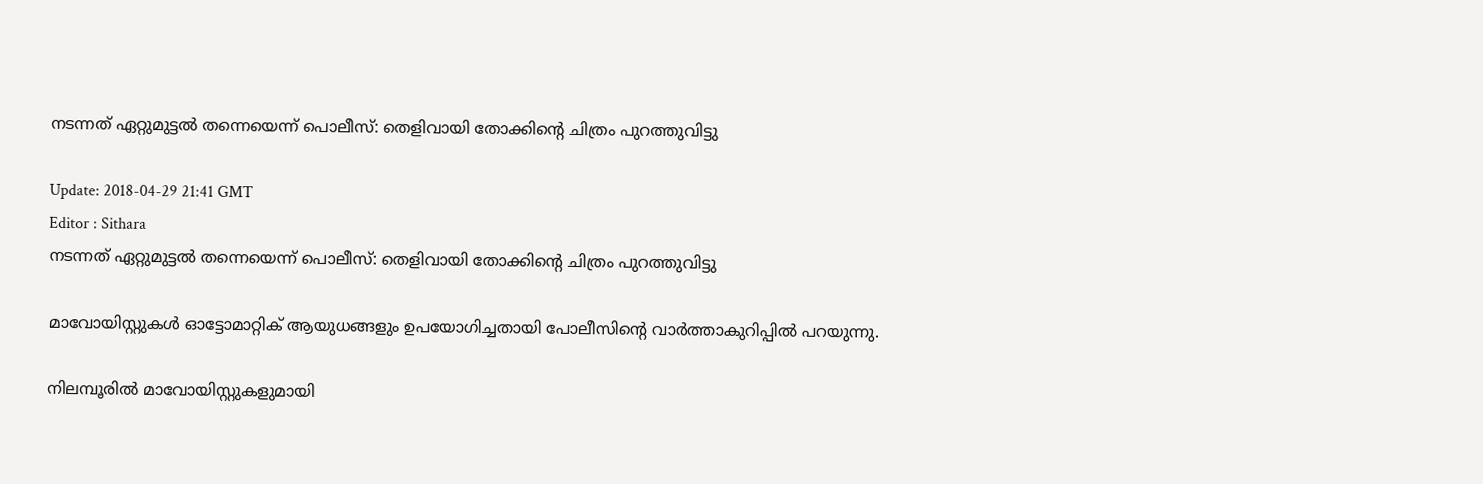നടന്നത് ഏറ്റുമുട്ടല്‍ തന്നെയെന്ന് പൊലീസ്: തെളിവായി തോക്കിന്റെ ചിത്രം പുറത്തുവിട്ടു

Update: 2018-04-29 21:41 GMT
Editor : Sithara
നടന്നത് ഏറ്റുമുട്ടല്‍ തന്നെയെന്ന് പൊലീസ്: തെളിവായി തോക്കിന്റെ ചിത്രം പുറത്തുവിട്ടു

മാവോയിസ്റ്റുകള്‍ ഓട്ടോമാറ്റിക് ആയുധങ്ങളും ഉപയോഗിച്ചതായി പോലീസിന്‍റെ വാര്‍ത്താകുറിപ്പില്‍ പറയുന്നു.

നിലമ്പൂരില്‍ മാവോയിസ്റ്റുകളുമായി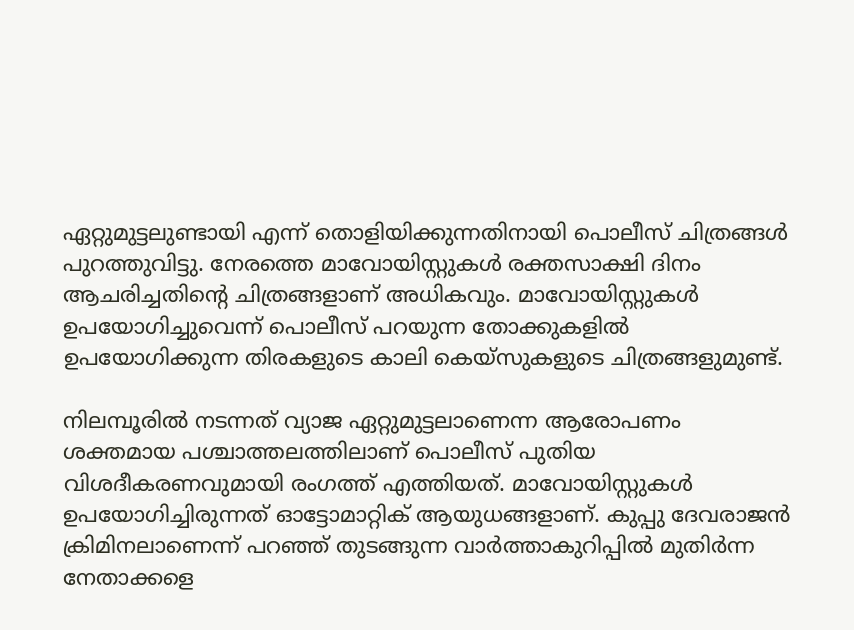ഏറ്റുമുട്ടലുണ്ടായി എന്ന് തൊളിയിക്കുന്നതിനായി പൊലീസ് ചിത്രങ്ങള്‍ പുറത്തുവിട്ടു. നേരത്തെ മാവോയിസ്റ്റുകള്‍ രക്തസാക്ഷി ദിനം ആചരിച്ചതിന്‍റെ ചിത്രങ്ങളാണ് അധികവും. മാവോയിസ്റ്റുകള്‍ ഉപയോഗിച്ചുവെന്ന് പൊലീസ് പറയുന്ന തോക്കുകളില്‍ ഉപയോഗിക്കുന്ന തിരകളുടെ കാലി കെയ്സുകളുടെ ചിത്രങ്ങളുമുണ്ട്.

നിലമ്പൂരില്‍ നടന്നത് വ്യാജ ഏറ്റുമുട്ടലാണെന്ന ആരോപണം ശക്തമായ പശ്ചാത്തലത്തിലാണ് പൊലീസ് പുതിയ വിശദീകരണവുമായി രംഗത്ത് എത്തിയത്. മാവോയിസ്റ്റുകള്‍ ഉപയോഗിച്ചിരുന്നത് ഓട്ടോമാറ്റിക് ആയുധങ്ങളാണ്. കുപ്പു ദേവരാജന്‍ ക്രിമിനലാണെന്ന് പറഞ്ഞ് തുടങ്ങുന്ന വാര്‍ത്താകുറിപ്പില്‍ മുതിര്‍ന്ന നേതാക്കളെ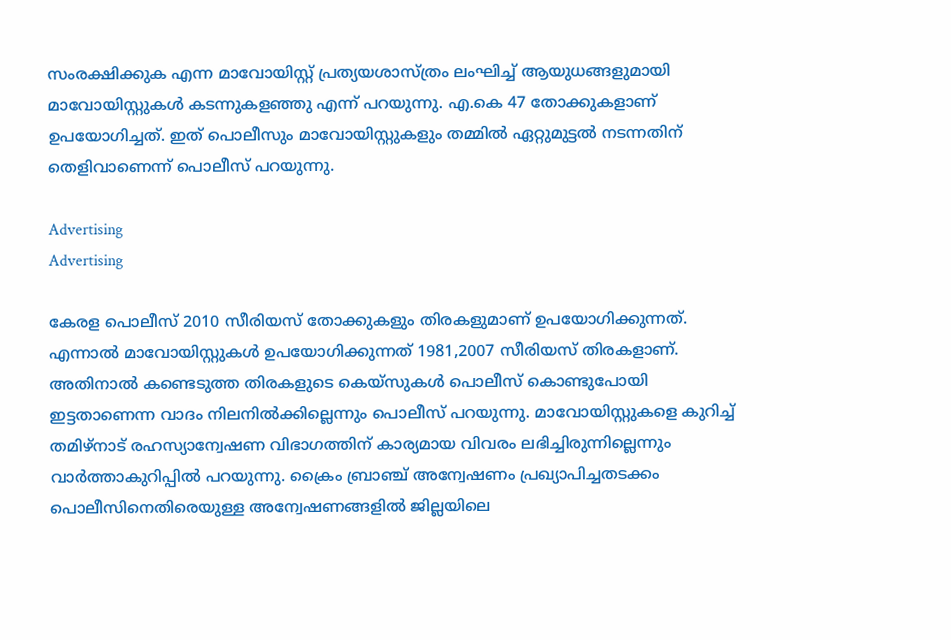സംരക്ഷിക്കുക എന്ന മാവോയിസ്റ്റ് പ്രത്യയശാസ്ത്രം ലംഘിച്ച് ആയുധങ്ങളുമായി മാവോയിസ്റ്റുകള്‍ കടന്നുകളഞ്ഞു എന്ന് പറയുന്നു. എ.കെ 47 തോക്കുകളാണ് ഉപയോഗിച്ചത്. ഇത് പൊലീസും മാവോയിസ്റ്റുകളും തമ്മില്‍ ഏറ്റുമുട്ടല്‍ നടന്നതിന് തെളിവാണെന്ന് പൊലീസ് പറയുന്നു.

Advertising
Advertising

കേരള പൊലീസ് 2010 സീരിയസ് തോക്കുകളും തിരകളുമാണ് ഉപയോഗിക്കുന്നത്. എന്നാല്‍ മാവോയിസ്റ്റുകള്‍ ഉപയോഗിക്കുന്നത് 1981,2007 സീരിയസ് തിരകളാണ്. അതിനാല്‍ കണ്ടെടുത്ത തിരകളുടെ കെയ്സുകള്‍ പൊലീസ് കൊണ്ടുപോയി ഇട്ടതാണെന്ന വാദം നിലനില്‍ക്കില്ലെന്നും പൊലീസ് പറയുന്നു. മാവോയിസ്റ്റുകളെ കുറിച്ച് തമിഴ്നാട് രഹസ്യാന്വേഷണ വിഭാഗത്തിന് കാര്യമായ വിവരം ലഭിച്ചിരുന്നില്ലെന്നും വാര്‍ത്താകുറിപ്പില്‍ പറയുന്നു. ക്രൈം ബ്രാഞ്ച് അന്വേഷണം പ്രഖ്യാപിച്ചതടക്കം പൊലീസിനെതിരെയുള്ള അന്വേഷണങ്ങളില്‍ ജില്ലയിലെ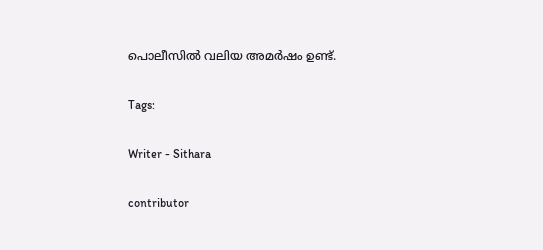പൊലീസില്‍ വലിയ അമര്‍ഷം ഉണ്ട്.

Tags:

Writer - Sithara

contributor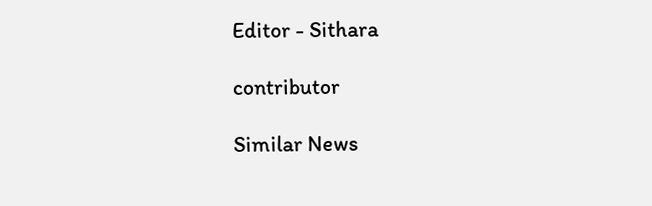Editor - Sithara

contributor

Similar News